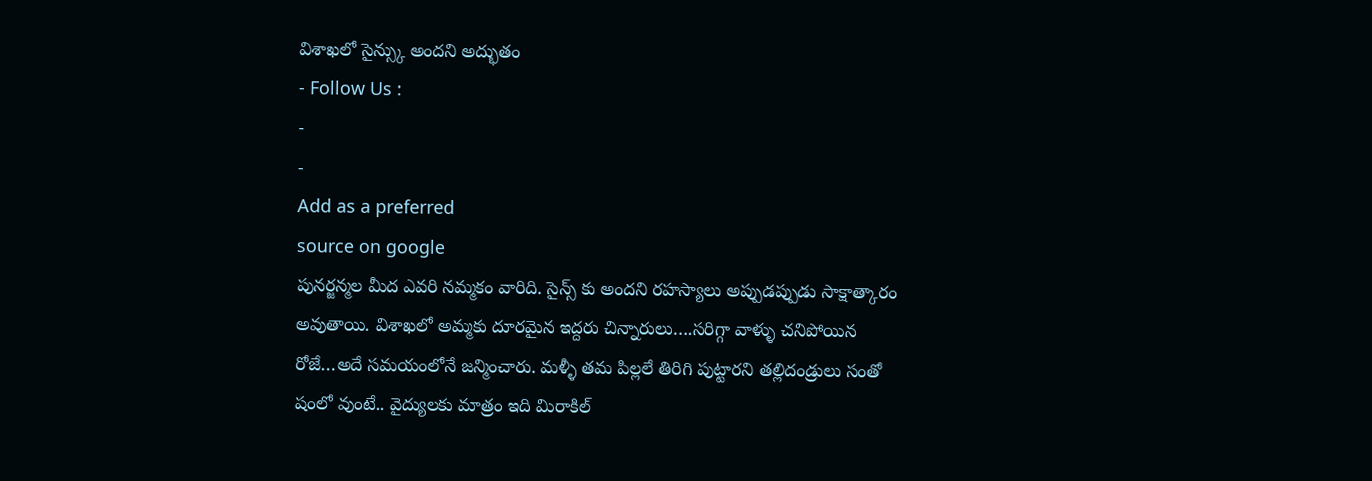విశాఖలో సైన్స్కు అందని అద్భుతం
- Follow Us :
-
-
Add as a preferred
source on google
పునర్జన్మల మీద ఎవరి నమ్మకం వారిది. సైన్స్ కు అందని రహస్యాలు అప్పుడప్పుడు సాక్షాత్కారం అవుతాయి. విశాఖలో అమ్మకు దూరమైన ఇద్దరు చిన్నారులు….సరిగ్గా వాళ్ళు చనిపోయిన రోజే…అదే సమయంలోనే జన్మించారు. మళ్ళీ తమ పిల్లలే తిరిగి పుట్టారని తల్లిదండ్రులు సంతో షంలో వుంటే.. వైద్యులకు మాత్రం ఇది మిరాకిల్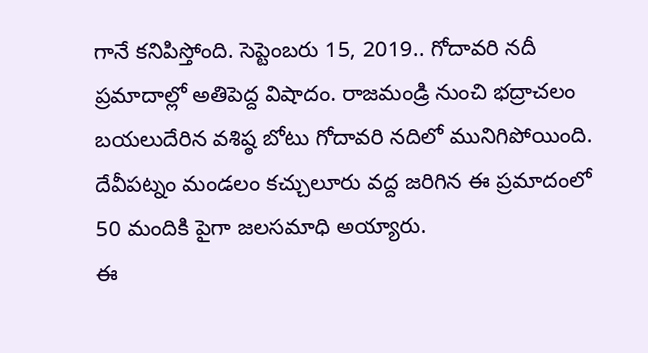గానే కనిపిస్తోంది. సెప్టెంబరు 15, 2019.. గోదావరి నదీ ప్రమాదాల్లో అతిపెద్ద విషాదం. రాజమండ్రి నుంచి భద్రాచలం బయలుదేరిన వశిష్ఠ బోటు గోదావరి నదిలో మునిగిపోయింది. దేవీపట్నం మండలం కచ్చులూరు వద్ద జరిగిన ఈ ప్రమాదంలో 50 మందికి పైగా జలసమాధి అయ్యారు.
ఈ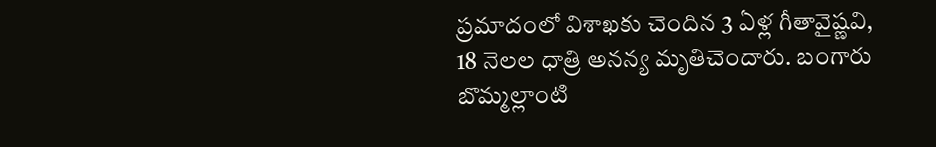ప్రమాదంలో విశాఖకు చెందిన 3 ఏళ్ల గీతావైష్ణవి, 18 నెలల ధాత్రి అనన్య మృతిచెందారు. బంగారు బొమ్మల్లాంటి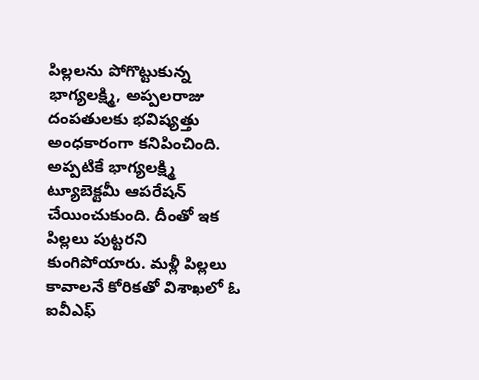పిల్లలను పోగొట్టుకున్న భాగ్యలక్ష్మి, అప్పలరాజు దంపతులకు భవిష్యత్తు అంధకారంగా కనిపించింది. అప్పటికే భాగ్యలక్ష్మి ట్యూబెక్టమీ ఆపరేషన్ చేయించుకుంది. దీంతో ఇక పిల్లలు పుట్టరని కుంగిపోయారు. మళ్లీ పిల్లలు కావాలనే కోరికతో విశాఖలో ఓ ఐవీఎఫ్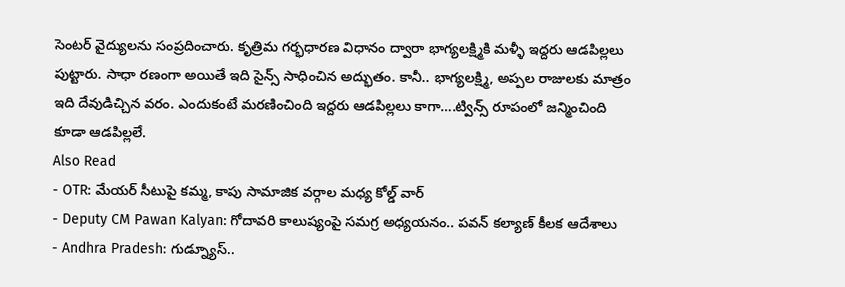సెంటర్ వైద్యులను సంప్రదించారు. కృత్రిమ గర్భధారణ విధానం ద్వారా భాగ్యలక్ష్మికి మళ్ళీ ఇద్దరు ఆడపిల్లలు పుట్టారు. సాధా రణంగా అయితే ఇది సైన్స్ సాధించిన అద్భుతం. కానీ.. భాగ్యలక్ష్మి, అప్పల రాజులకు మాత్రం ఇది దేవుడిచ్చిన వరం. ఎందుకంటే మరణించింది ఇద్దరు ఆడపిల్లలు కాగా….ట్విన్స్ రూపంలో జన్మించింది కూడా ఆడపిల్లలే.
Also Read
- OTR: మేయర్ సీటుపై కమ్మ, కాపు సామాజిక వర్గాల మధ్య కోల్డ్ వార్
- Deputy CM Pawan Kalyan: గోదావరి కాలుష్యంపై సమగ్ర అధ్యయనం.. పవన్ కల్యాణ్ కీలక ఆదేశాలు
- Andhra Pradesh: గుడ్న్యూస్..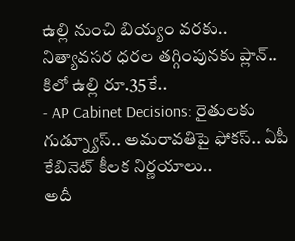ఉల్లి నుంచి బియ్యం వరకు.. నిత్యావసర ధరల తగ్గింపునకు ప్లాన్.. కిలో ఉల్లి రూ.35కే..
- AP Cabinet Decisions: రైతులకు గుడ్న్యూస్.. అమరావతిపై ఫోకస్.. ఏపీ కేబినెట్ కీలక నిర్ణయాలు..
అదీ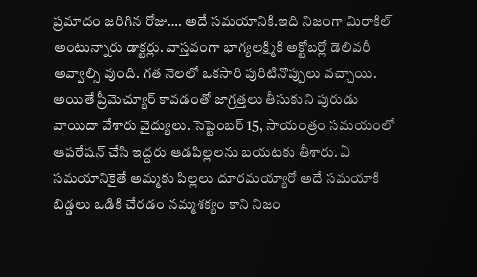ప్రమాదం జరిగిన రోజు…. అదే సమయానికి.ఇది నిజంగా మిరాకిల్ అంటున్నారు డాక్టర్లు. వాస్తవంగా భాగ్యలక్ష్మికి అక్టోబర్లో డెలివరీ అవ్వాల్సి వుంది. గత నెలలో ఒకసారి పురిటినొప్పులు వచ్చాయి. అయితే ప్రీమెచ్యూర్ కావడంతో జాగ్రత్తలు తీసుకుని పురుడు వాయిదా వేశారు వైద్యులు. సెప్టెంబర్ 15, సాయంత్రం సమయంలో ఆపరేషన్ చేసి ఇద్దరు ఆడపిల్లలను బయటకు తీశారు. ఏ సమయానికైతే అమ్మకు పిల్లలు దూరమయ్యారో అదే సమయాకి బిడ్డలు ఒడికి చేరడం నమ్మశక్యం కాని నిజం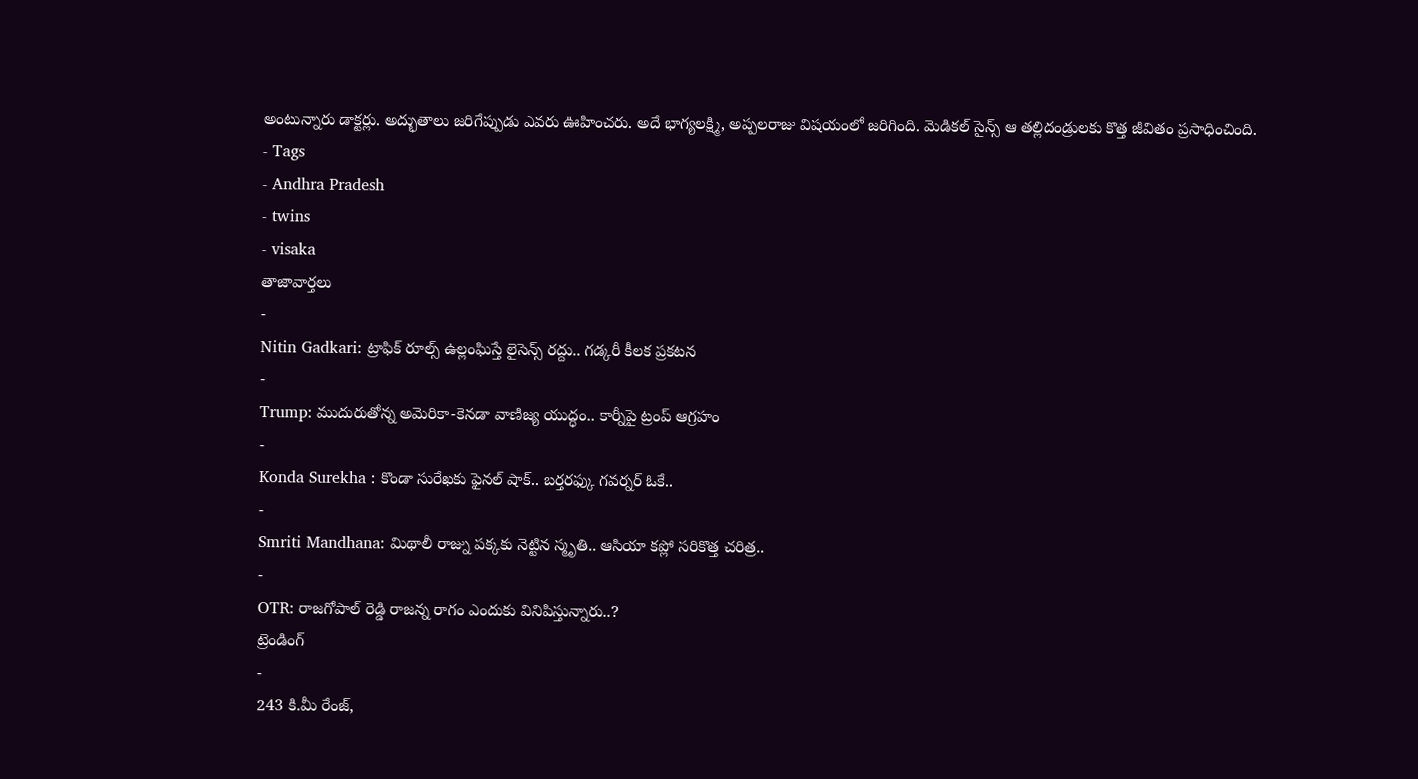అంటున్నారు డాక్టర్లు. అద్భుతాలు జరిగేప్పుడు ఎవరు ఊహించరు. అదే భాగ్యలక్ష్మి, అప్పలరాజు విషయంలో జరిగింది. మెడికల్ సైన్స్ ఆ తల్లిదండ్రులకు కొత్త జీవితం ప్రసాధించింది.
- Tags
- Andhra Pradesh
- twins
- visaka
తాజావార్తలు
-
Nitin Gadkari: ట్రాఫిక్ రూల్స్ ఉల్లంఘిస్తే లైసెన్స్ రద్దు.. గడ్కరీ కీలక ప్రకటన
-
Trump: ముదురుతోన్న అమెరికా-కెనడా వాణిజ్య యుద్ధం.. కార్నీపై ట్రంప్ ఆగ్రహం
-
Konda Surekha : కొండా సురేఖకు ఫైనల్ షాక్.. బర్తరఫ్కు గవర్నర్ ఓకే..
-
Smriti Mandhana: మిథాలీ రాజ్ను పక్కకు నెట్టిన స్మృతి.. ఆసియా కప్లో సరికొత్త చరిత్ర..
-
OTR: రాజగోపాల్ రెడ్డి రాజన్న రాగం ఎందుకు వినిపిస్తున్నారు..?
ట్రెండింగ్
-
243 కి.మీ రేంజ్,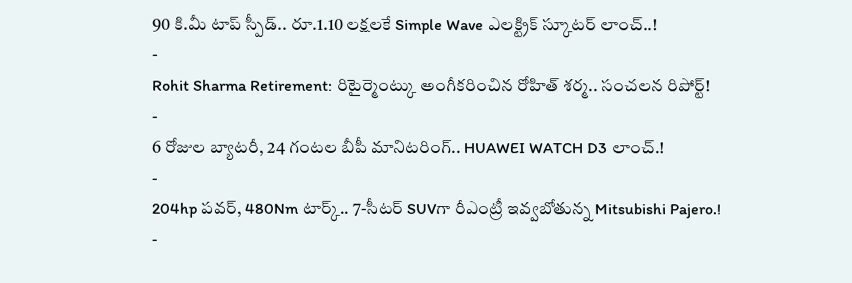90 కి.మీ టాప్ స్పీడ్.. రూ.1.10 లక్షలకే Simple Wave ఎలక్ట్రిక్ స్కూటర్ లాంచ్..!
-
Rohit Sharma Retirement: రిటైర్మెంట్కు అంగీకరించిన రోహిత్ శర్మ.. సంచలన రిపోర్ట్!
-
6 రోజుల బ్యాటరీ, 24 గంటల బీపీ మానిటరింగ్.. HUAWEI WATCH D3 లాంచ్.!
-
204hp పవర్, 480Nm టార్క్.. 7-సీటర్ SUVగా రీఎంట్రీ ఇవ్వబోతున్న Mitsubishi Pajero.!
-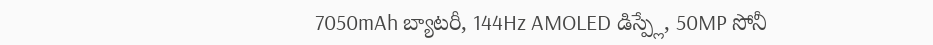7050mAh బ్యాటరీ, 144Hz AMOLED డిస్ప్లే, 50MP సోనీ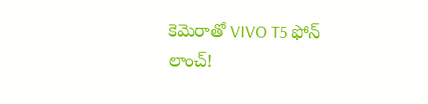కెమెరాతో VIVO T5 ఫోన్ లాంచ్!